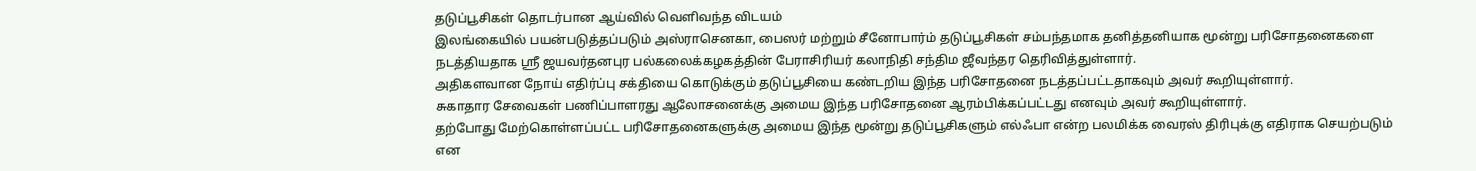தடுப்பூசிகள் தொடர்பான ஆய்வில் வெளிவந்த விடயம்
இலங்கையில் பயன்படுத்தப்படும் அஸ்ராசெனகா, பைஸர் மற்றும் சீனோபார்ம் தடுப்பூசிகள் சம்பந்தமாக தனித்தனியாக மூன்று பரிசோதனைகளை நடத்தியதாக ஸ்ரீ ஜயவர்தனபுர பல்கலைக்கழகத்தின் பேராசிரியர் கலாநிதி சந்திம ஜீவந்தர தெரிவித்துள்ளார்.
அதிகளவான நோய் எதிர்ப்பு சக்தியை கொடுக்கும் தடுப்பூசியை கண்டறிய இந்த பரிசோதனை நடத்தப்பட்டதாகவும் அவர் கூறியுள்ளார்.
சுகாதார சேவைகள் பணிப்பாளரது ஆலோசனைக்கு அமைய இந்த பரிசோதனை ஆரம்பிக்கப்பட்டது எனவும் அவர் கூறியுள்ளார்.
தற்போது மேற்கொள்ளப்பட்ட பரிசோதனைகளுக்கு அமைய இந்த மூன்று தடுப்பூசிகளும் எல்ஃபா என்ற பலமிக்க வைரஸ் திரிபுக்கு எதிராக செயற்படும் என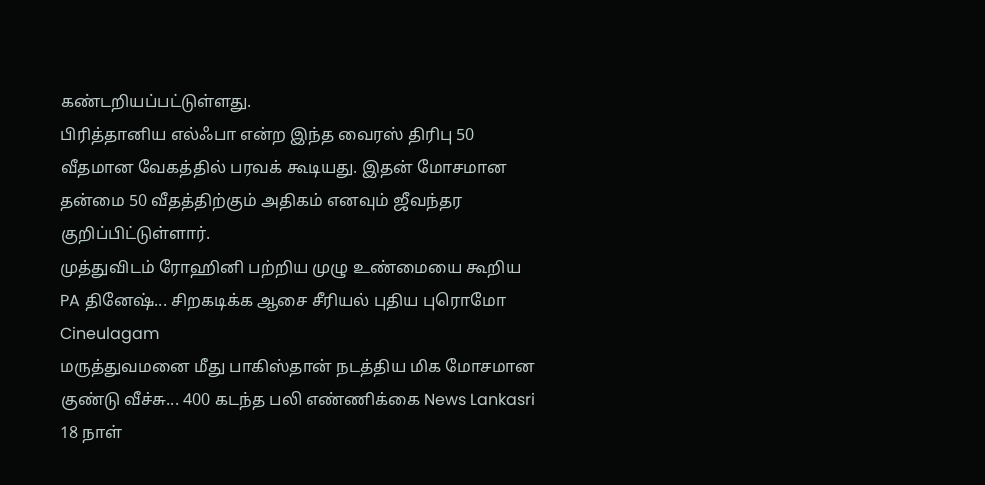கண்டறியப்பட்டுள்ளது.
பிரித்தானிய எல்ஃபா என்ற இந்த வைரஸ் திரிபு 50 வீதமான வேகத்தில் பரவக் கூடியது. இதன் மோசமான தன்மை 50 வீதத்திற்கும் அதிகம் எனவும் ஜீவந்தர குறிப்பிட்டுள்ளார்.
முத்துவிடம் ரோஹினி பற்றிய முழு உண்மையை கூறிய PA தினேஷ்... சிறகடிக்க ஆசை சீரியல் புதிய புரொமோ Cineulagam
மருத்துவமனை மீது பாகிஸ்தான் நடத்திய மிக மோசமான குண்டு வீச்சு... 400 கடந்த பலி எண்ணிக்கை News Lankasri
18 நாள்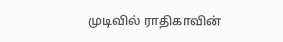முடிவில் ராதிகாவின்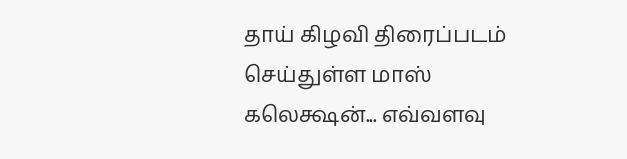தாய் கிழவி திரைப்படம் செய்துள்ள மாஸ் கலெக்ஷன்... எவ்வளவு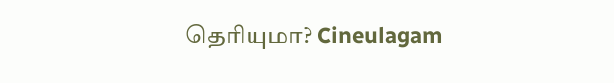தெரியுமா? Cineulagam